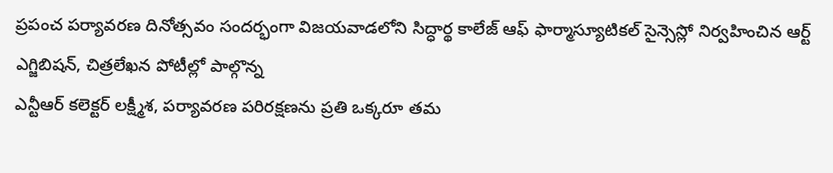ప్రపంచ పర్యావరణ దినోత్సవం సందర్భంగా విజయవాడలోని సిద్ధార్థ కాలేజ్ ఆఫ్ ఫార్మాస్యూటికల్ సైన్సెస్లో నిర్వహించిన ఆర్ట్ ఎగ్జిబిషన్, చిత్రలేఖన పోటీల్లో పాల్గొన్న
ఎన్టీఆర్ కలెక్టర్ లక్ష్మీశ, పర్యావరణ పరిరక్షణను ప్రతి ఒక్కరూ తమ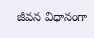జీవన విధానంగా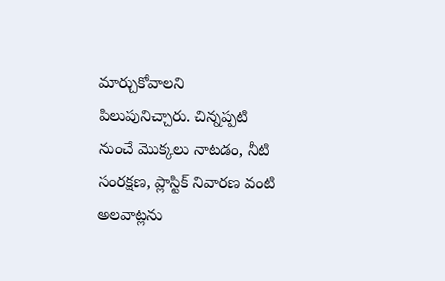మార్చుకోవాలని పిలుపునిచ్చారు. చిన్నప్పటి నుంచే మొక్కలు నాటడం, నీటి సంరక్షణ, ప్లాస్టిక్ నివారణ వంటి అలవాట్లను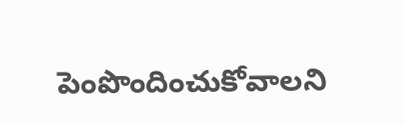పెంపొందించుకోవాలని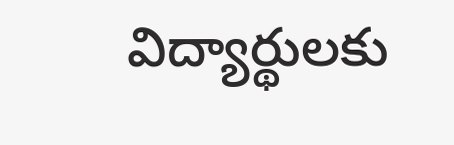విద్యార్థులకు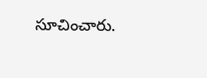సూచించారు.